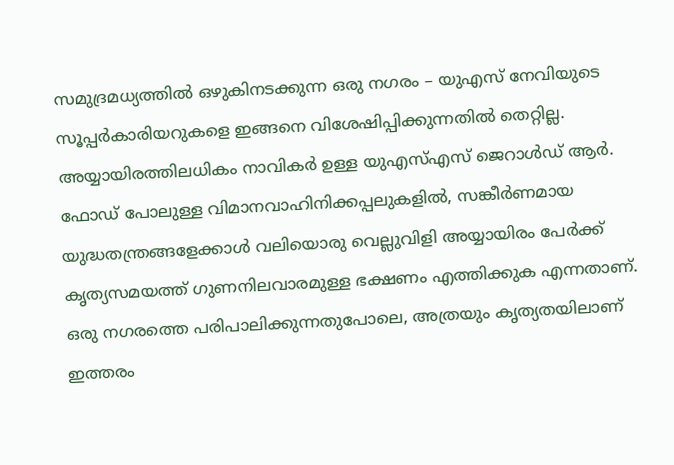സമുദ്രമധ്യത്തിൽ ഒഴുകിനടക്കുന്ന ഒരു നഗരം – യുഎസ് നേവിയുടെ സൂപ്പർകാരിയറുകളെ ഇങ്ങനെ വിശേഷിപ്പിക്കുന്നതിൽ തെറ്റില്ല. അയ്യായിരത്തിലധികം നാവികർ ഉള്ള യുഎസ്എസ് ജെറാൾഡ് ആർ. ഫോഡ് പോലുള്ള വിമാനവാഹിനിക്കപ്പലുകളിൽ, സങ്കീർണമായ യുദ്ധതന്ത്രങ്ങളേക്കാൾ വലിയൊരു വെല്ലുവിളി അയ്യായിരം പേർക്ക് കൃത്യസമയത്ത് ഗുണനിലവാരമുള്ള ഭക്ഷണം എത്തിക്കുക എന്നതാണ്. ഒരു നഗരത്തെ പരിപാലിക്കുന്നതുപോലെ, അത്രയും കൃത്യതയിലാണ് ഇത്തരം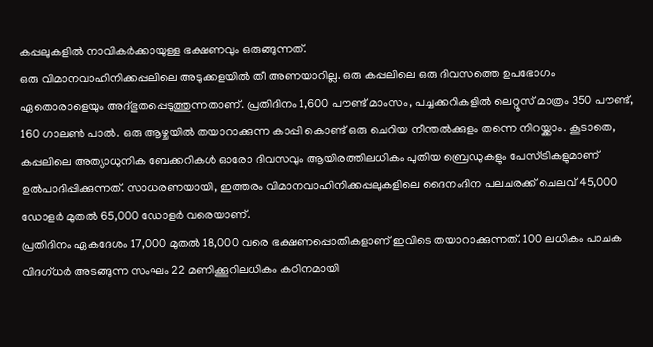കപ്പലുകളിൽ നാവികർക്കായുള്ള ഭക്ഷണവും ഒരുങ്ങുന്നത്.
ഒരു വിമാനവാഹിനിക്കപ്പലിലെ അടുക്കളയിൽ തീ അണയാറില്ല. ഒരു കപ്പലിലെ ഒരു ദിവസത്തെ ഉപഭോഗം ഏതൊരാളെയും അദ്ഭുതപ്പെടുത്തുന്നതാണ്. പ്രതിദിനം 1,600 പൗണ്ട് മാംസം, പച്ചക്കറികളിൽ ലെറ്റൂസ് മാത്രം 350 പൗണ്ട്, 160 ഗാലൺ പാൽ. ഒരു ആഴ്ചയിൽ തയാറാക്കുന്ന കാപ്പി കൊണ്ട് ഒരു ചെറിയ നീന്തൽക്കുളം തന്നെ നിറയ്ക്കാം. കൂടാതെ, കപ്പലിലെ അത്യാധുനിക ബേക്കറികൾ ഓരോ ദിവസവും ആയിരത്തിലധികം പുതിയ ബ്രെഡുകളും പേസ്ട്രികളുമാണ് ഉൽപാദിപ്പിക്കുന്നത്. സാധരണയായി, ഇത്തരം വിമാനവാഹിനിക്കപ്പലുകളിലെ ദൈനംദിന പലചരക്ക് ചെലവ് 45,000 ഡോളർ മുതൽ 65,000 ഡോളർ വരെയാണ്.
പ്രതിദിനം ഏകദേശം 17,000 മുതൽ 18,000 വരെ ഭക്ഷണപ്പൊതികളാണ് ഇവിടെ തയാറാക്കുന്നത്. 100 ലധികം പാചക വിദഗ്ധർ അടങ്ങുന്ന സംഘം 22 മണിക്കൂറിലധികം കഠിനമായി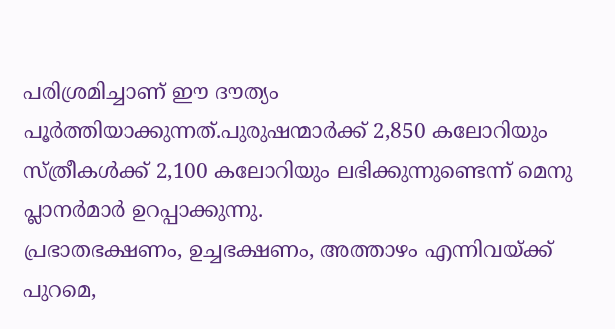പരിശ്രമിച്ചാണ് ഈ ദൗത്യം പൂർത്തിയാക്കുന്നത്.പുരുഷന്മാർക്ക് 2,850 കലോറിയും സ്ത്രീകൾക്ക് 2,100 കലോറിയും ലഭിക്കുന്നുണ്ടെന്ന് മെനു പ്ലാനർമാർ ഉറപ്പാക്കുന്നു.
പ്രഭാതഭക്ഷണം, ഉച്ചഭക്ഷണം, അത്താഴം എന്നിവയ്ക്ക് പുറമെ,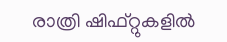രാത്രി ഷിഫ്റ്റുകളിൽ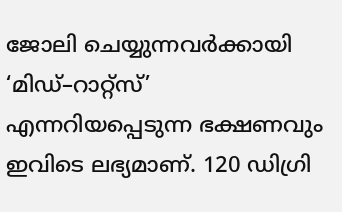ജോലി ചെയ്യുന്നവർക്കായി ‘മിഡ്–റാറ്റ്സ്’ എന്നറിയപ്പെടുന്ന ഭക്ഷണവും ഇവിടെ ലഭ്യമാണ്. 120 ഡിഗ്രി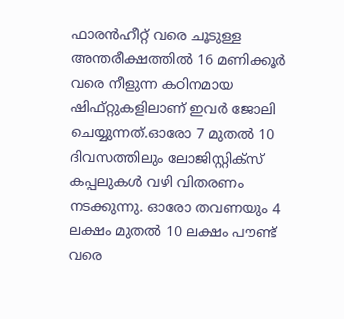ഫാരൻഹീറ്റ് വരെ ചൂടുള്ള അന്തരീക്ഷത്തിൽ 16 മണിക്കൂർ വരെ നീളുന്ന കഠിനമായ ഷിഫ്റ്റുകളിലാണ് ഇവർ ജോലി ചെയ്യുന്നത്.ഓരോ 7 മുതൽ 10 ദിവസത്തിലും ലോജിസ്റ്റിക്സ് കപ്പലുകൾ വഴി വിതരണം നടക്കുന്നു. ഓരോ തവണയും 4 ലക്ഷം മുതൽ 10 ലക്ഷം പൗണ്ട് വരെ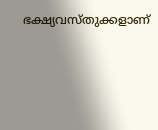ഭക്ഷ്യവസ്തുക്കളാണ്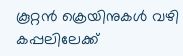കൂറ്റൻ ക്രെയിനുകൾ വഴി കപ്പലിലേക്ക്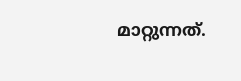മാറ്റുന്നത്.